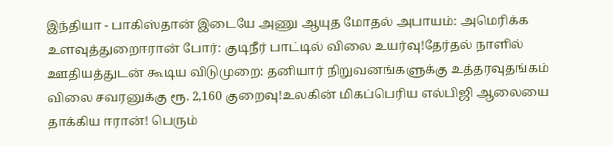இந்தியா - பாகிஸ்தான் இடையே அணு ஆயுத மோதல் அபாயம்: அமெரிக்க உளவுத்துறைஈரான் போர்: குடிநீர் பாட்டில் விலை உயர்வு!தேர்தல் நாளில் ஊதியத்துடன் கூடிய விடுமுறை: தனியார் நிறுவனங்களுக்கு உத்தரவுதங்கம் விலை சவரனுக்கு ரூ. 2,160 குறைவு!உலகின் மிகப்பெரிய எல்பிஜி ஆலையை தாக்கிய ஈரான்! பெரும்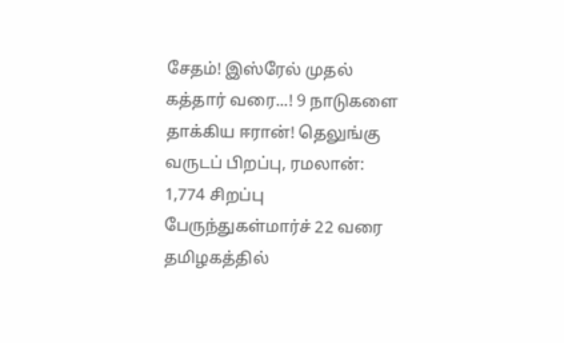சேதம்! இஸ்ரேல் முதல் கத்தார் வரை...! 9 நாடுகளை தாக்கிய ஈரான்! தெலுங்கு வருடப் பிறப்பு, ரமலான்: 1,774 சிறப்பு பேருந்துகள்மார்ச் 22 வரை தமிழகத்தில்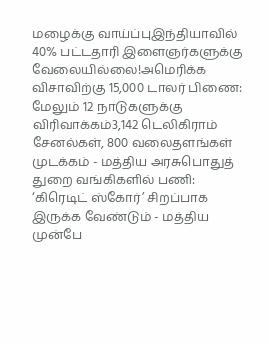மழைக்கு வாய்ப்புஇந்தியாவில் 40% பட்டதாரி இளைஞர்களுக்கு வேலையில்லை!அமெரிக்க விசாவிற்கு 15,000 டாலர் பிணை: மேலும் 12 நாடுகளுக்கு விரிவாக்கம்3,142 டெலிகிராம் சேனல்கள், 800 வலைதளங்கள் முடக்கம் - மத்திய அரசுபொதுத் துறை வங்கிகளில் பணி: ‘கிரெடிட் ஸ்கோர்’ சிறப்பாக இருக்க வேண்டும் - மத்திய முன்பே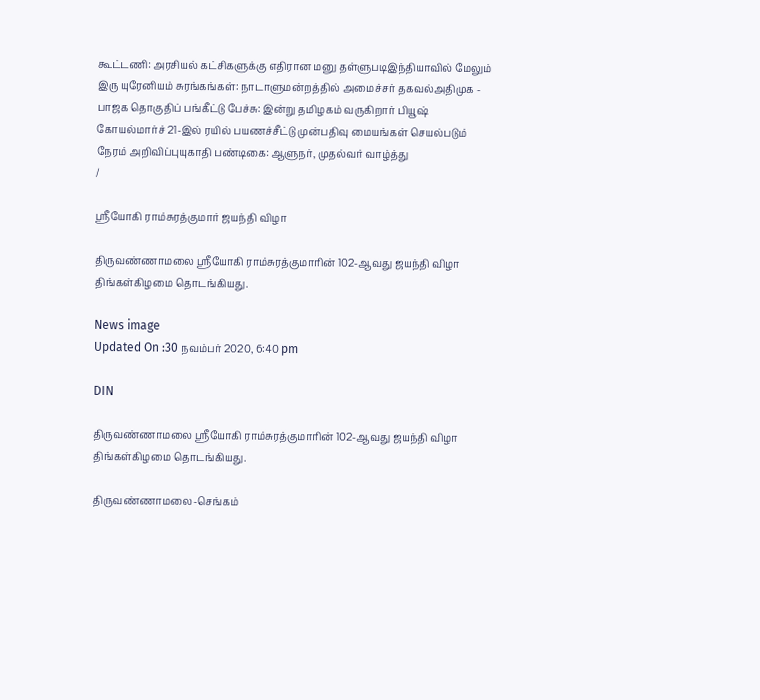கூட்டணி: அரசியல் கட்சிகளுக்கு எதிரான மனு தள்ளுபடிஇந்தியாவில் மேலும் இரு யுரேனியம் சுரங்கங்கள்: நாடாளுமன்றத்தில் அமைச்சர் தகவல்அதிமுக - பாஜக தொகுதிப் பங்கீட்டு பேச்சு: இன்று தமிழகம் வருகிறார் பியூஷ் கோயல்மார்ச் 21-இல் ரயில் பயணச்சீட்டு முன்பதிவு மையங்கள் செயல்படும் நேரம் அறிவிப்புயுகாதி பண்டிகை: ஆளுநர், முதல்வர் வாழ்த்து
/

ஸ்ரீயோகி ராம்சுரத்குமார் ஜயந்தி விழா

திருவண்ணாமலை ஸ்ரீயோகி ராம்சுரத்குமாரின் 102-ஆவது ஜயந்தி விழா திங்கள்கிழமை தொடங்கியது.

News image
Updated On :30 நவம்பர் 2020, 6:40 pm

DIN

திருவண்ணாமலை ஸ்ரீயோகி ராம்சுரத்குமாரின் 102-ஆவது ஜயந்தி விழா திங்கள்கிழமை தொடங்கியது.

திருவண்ணாமலை-செங்கம்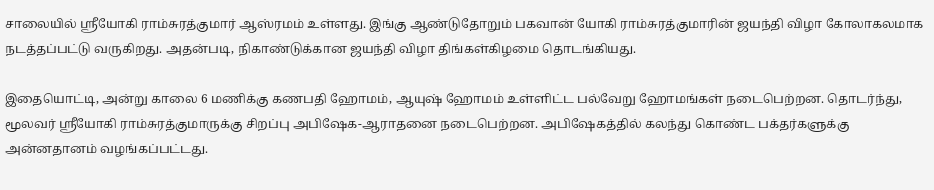சாலையில் ஸ்ரீயோகி ராம்சுரத்குமார் ஆஸ்ரமம் உள்ளது. இங்கு ஆண்டுதோறும் பகவான் யோகி ராம்சுரத்குமாரின் ஜயந்தி விழா கோலாகலமாக நடத்தப்பட்டு வருகிறது. அதன்படி, நிகாண்டுக்கான ஜயந்தி விழா திங்கள்கிழமை தொடங்கியது.

இதையொட்டி, அன்று காலை 6 மணிக்கு கணபதி ஹோமம், ஆயுஷ் ஹோமம் உள்ளிட்ட பல்வேறு ஹோமங்கள் நடைபெற்றன. தொடர்ந்து, மூலவர் ஸ்ரீயோகி ராம்சுரத்குமாருக்கு சிறப்பு அபிஷேக-ஆராதனை நடைபெற்றன. அபிஷேகத்தில் கலந்து கொண்ட பக்தர்களுக்கு அன்னதானம் வழங்கப்பட்டது.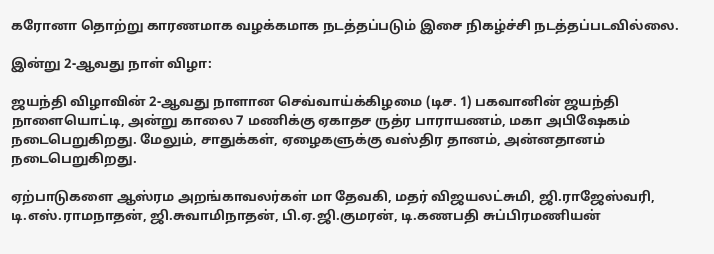கரோனா தொற்று காரணமாக வழக்கமாக நடத்தப்படும் இசை நிகழ்ச்சி நடத்தப்படவில்லை.

இன்று 2-ஆவது நாள் விழா:

ஜயந்தி விழாவின் 2-ஆவது நாளான செவ்வாய்க்கிழமை (டிச. 1) பகவானின் ஜயந்தி நாளையொட்டி, அன்று காலை 7 மணிக்கு ஏகாதச ருத்ர பாராயணம், மகா அபிஷேகம் நடைபெறுகிறது. மேலும், சாதுக்கள், ஏழைகளுக்கு வஸ்திர தானம், அன்னதானம் நடைபெறுகிறது.

ஏற்பாடுகளை ஆஸ்ரம அறங்காவலர்கள் மா தேவகி, மதர் விஜயலட்சுமி, ஜி.ராஜேஸ்வரி, டி.எஸ்.ராமநாதன், ஜி.சுவாமிநாதன், பி.ஏ.ஜி.குமரன், டி.கணபதி சுப்பிரமணியன்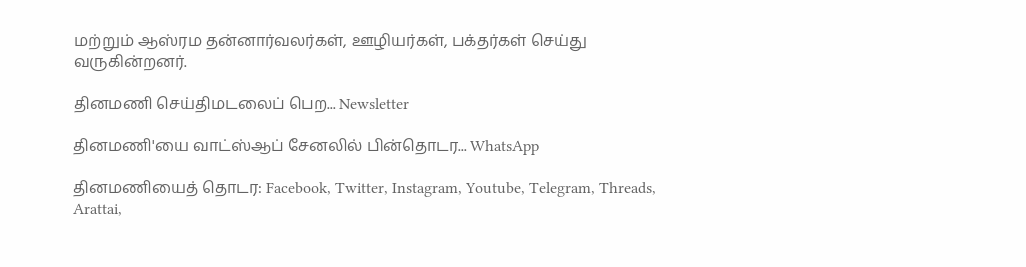மற்றும் ஆஸ்ரம தன்னார்வலர்கள், ஊழியர்கள், பக்தர்கள் செய்து வருகின்றனர்.

தினமணி செய்திமடலைப் பெற... Newsletter

தினமணி'யை வாட்ஸ்ஆப் சேனலில் பின்தொடர... WhatsApp

தினமணியைத் தொடர: Facebook, Twitter, Instagram, Youtube, Telegram, Threads, Arattai,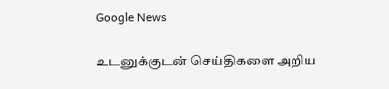Google News

உடனுக்குடன் செய்திகளை அறிய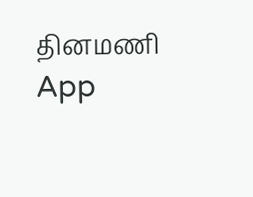தினமணி App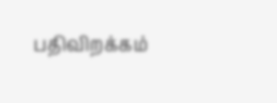பதிவிறக்கம்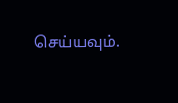செய்யவும்.